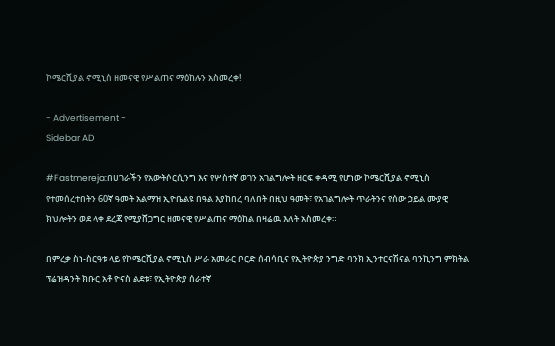ኮሜርሺያል ኖሚኒስ ዘመናዊ የሥልጠና ማዕከሉን አስመረቀ!

- Advertisement -
Sidebar AD

#Fastmereja:በሀገራችን የአውትሶርሲንግ እና የሦስተኛ ወገን አገልግሎት ዘርፍ ቀዳሚ የሆነው ኮሜርሺያል ኖሚኒስ የተመሰረተበትን 60ኛ ዓመት አልማዝ ኢዮቤልዩ በዓል እያከበረ ባለበት በዚህ ዓመት፣ የአገልግሎት ጥራትንና የሰው ኃይል ሙያዊ ክህሎትን ወደ ላቀ ደረጃ የሚያሸጋግር ዘመናዊ የሥልጠና ማዕከል በዛሬዉ እለት አስመረቀ።

በምረቃ ስነ-ስርዓቱ ላይ የኮሜርሺያል ኖሚኒስ ሥራ አመራር ቦርድ ሰብሳቢና የኢትዮጵያ ንግድ ባንክ ኢንተርናሽናል ባንኪንግ ምክትል ፕሬዝዳንት ክቡር አቶ ዮናስ ልደቱ፣ የኢትዮጵያ ሰራተኛ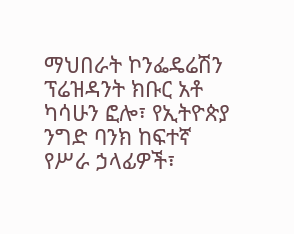ማህበራት ኮንፌዴሬሽን ፕሬዝዳንት ክቡር አቶ ካሳሁን ፎሎ፣ የኢትዮጵያ ንግድ ባንክ ከፍተኛ የሥራ ኃላፊዎች፣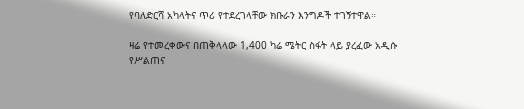የባለድርሻ አካላትና ጥሪ የተደረገላቸው ክቡራን እንግዶች ተገኝተዋል።

ዛሬ የተመረቀውና በጠቅላላው 1,400 ካሬ ሜትር ስፋት ላይ ያረፈው አዲሱ የሥልጠና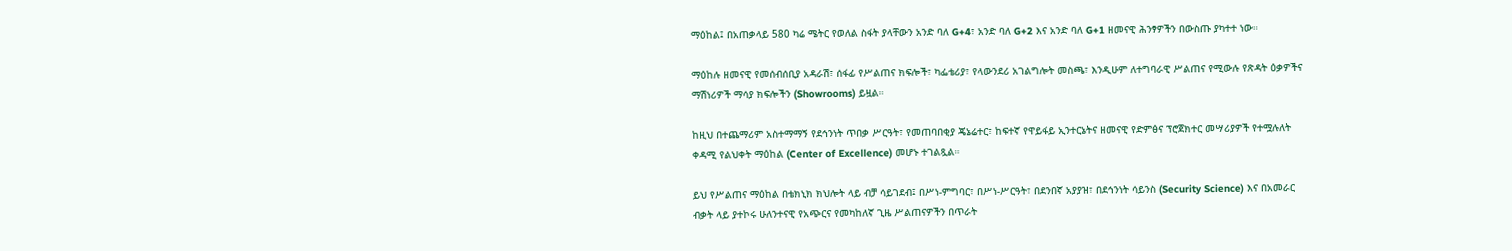ማዕከል፤ በአጠቃላይ 580 ካሬ ሜትር የወለል ስፋት ያላቸውን አንድ ባለ G+4፣ አንድ ባለ G+2 እና አንድ ባለ G+1 ዘመናዊ ሕንፃዎችን በውስጡ ያካተተ ነው።

ማዕከሉ ዘመናዊ የመሰብሰቢያ አዳራሽ፣ ሰፋፊ የሥልጠና ክፍሎች፣ ካፌቴሪያ፣ የላውንደሪ አገልግሎት መስጫ፣ እንዲሁም ለተግባራዊ ሥልጠና የሚውሉ የጽዳት ዕቃዎችና ማሽነሪዎች ማሳያ ክፍሎችን (Showrooms) ይዟል።

ከዚህ በተጨማሪም አስተማማኝ የደኅንነት ጥበቃ ሥርዓት፣ የመጠባበቂያ ጄኔሬተር፣ ከፍተኛ የዋይፋይ ኢንተርኔትና ዘመናዊ የድምፅና ፕሮጀክተር መሣሪያዎች የተሟሉለት ቀዳሚ የልህቀት ማዕከል (Center of Excellence) መሆኑ ተገልጿል።

ይህ የሥልጠና ማዕከል በቴክኒክ ክህሎት ላይ ብቻ ሳይገደብ፤ በሥነ-ምግባር፣ በሥነ-ሥርዓት፣ በደንበኛ አያያዝ፣ በደኅንነት ሳይንስ (Security Science) እና በአመራር ብቃት ላይ ያተኮሩ ሁለንተናዊ የአጭርና የመካከለኛ ጊዜ ሥልጠናዎችን በጥራት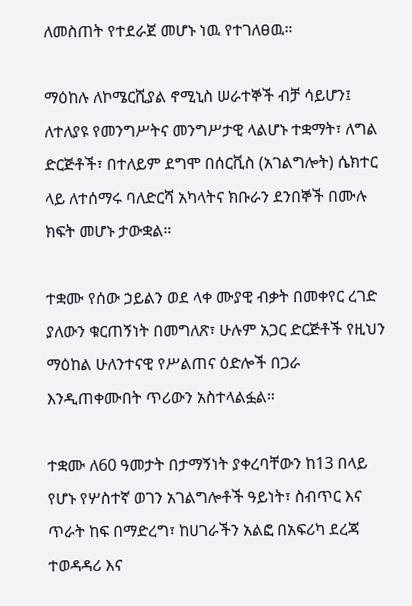ለመስጠት የተደራጀ መሆኑ ነዉ የተገለፀዉ።

ማዕከሉ ለኮሜርሺያል ኖሚኒስ ሠራተኞች ብቻ ሳይሆን፤ ለተለያዩ የመንግሥትና መንግሥታዊ ላልሆኑ ተቋማት፣ ለግል ድርጅቶች፣ በተለይም ደግሞ በሰርቪስ (አገልግሎት) ሴክተር ላይ ለተሰማሩ ባለድርሻ አካላትና ክቡራን ደንበኞች በሙሉ ክፍት መሆኑ ታውቋል።

ተቋሙ የሰው ኃይልን ወደ ላቀ ሙያዊ ብቃት በመቀየር ረገድ ያለውን ቁርጠኝነት በመግለጽ፣ ሁሉም አጋር ድርጅቶች የዚህን ማዕከል ሁለንተናዊ የሥልጠና ዕድሎች በጋራ እንዲጠቀሙበት ጥሪውን አስተላልፏል።

ተቋሙ ለ60 ዓመታት በታማኝነት ያቀረባቸውን ከ13 በላይ የሆኑ የሦስተኛ ወገን አገልግሎቶች ዓይነት፣ ስብጥር እና ጥራት ከፍ በማድረግ፣ ከሀገራችን አልፎ በአፍሪካ ደረጃ ተወዳዳሪ እና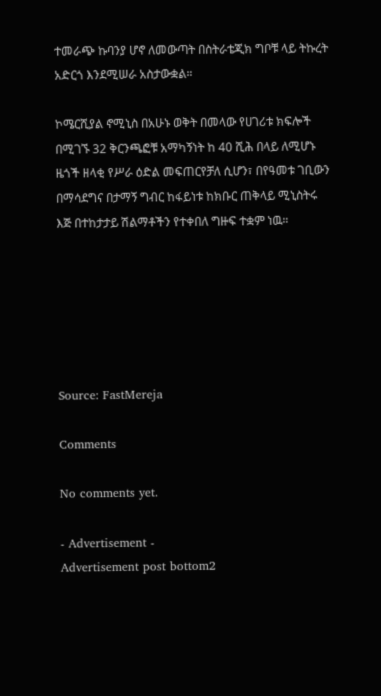ተመራጭ ኩባንያ ሆኖ ለመውጣት በስትራቴጂክ ግቦቹ ላይ ትኩረት አድርጎ እንደሚሠራ አስታውቋል።

ኮሜርሺያል ኖሚኒስ በአሁኑ ወቅት በመላው የሀገሪቱ ክፍሎች በሚገኙ 32 ቅርንጫፎቹ አማካኝነት ከ 40 ሺሕ በላይ ለሚሆኑ ዜጎች ዘላቂ የሥራ ዕድል መፍጠርየቻለ ሲሆን፣ በየዓመቱ ገቢውን በማሳደግና በታማኝ ግብር ከፋይነቱ ከክቡር ጠቅላይ ሚኒስትሩ እጅ በተከታታይ ሽልማቶችን የተቀበለ ግዙፍ ተቋም ነዉ።






Source: FastMereja

Comments

No comments yet.

- Advertisement -
Advertisement post bottom2